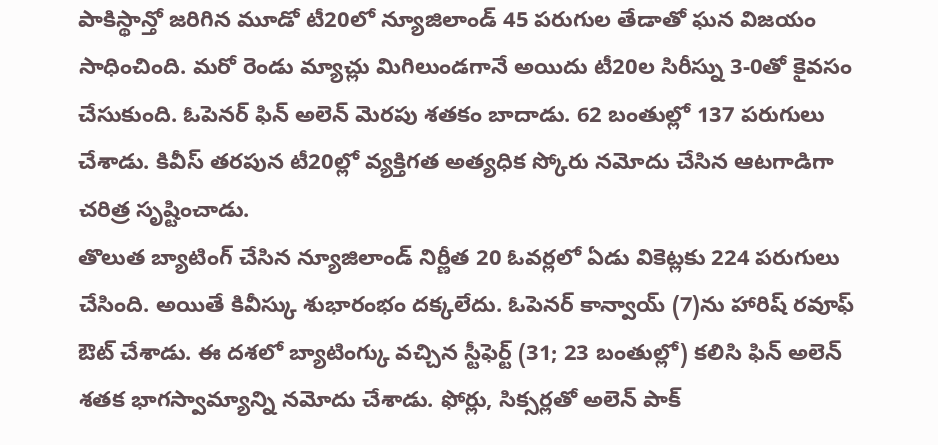పాకిస్థాన్తో జరిగిన మూడో టీ20లో న్యూజిలాండ్ 45 పరుగుల తేడాతో ఘన విజయం సాధించింది. మరో రెండు మ్యాచ్లు మిగిలుండగానే అయిదు టీ20ల సిరీస్ను 3-0తో కైవసం చేసుకుంది. ఓపెనర్ ఫిన్ అలెన్ మెరపు శతకం బాదాడు. 62 బంతుల్లో 137 పరుగులు చేశాడు. కివీస్ తరపున టీ20ల్లో వ్యక్తిగత అత్యధిక స్కోరు నమోదు చేసిన ఆటగాడిగా చరిత్ర సృష్టించాడు.
తొలుత బ్యాటింగ్ చేసిన న్యూజిలాండ్ నిర్ణీత 20 ఓవర్లలో ఏడు వికెట్లకు 224 పరుగులు చేసింది. అయితే కివీస్కు శుభారంభం దక్కలేదు. ఓపెనర్ కాన్వాయ్ (7)ను హారిష్ రవూఫ్ ఔట్ చేశాడు. ఈ దశలో బ్యాటింగ్కు వచ్చిన స్టీఫెర్ట్ (31; 23 బంతుల్లో) కలిసి ఫిన్ అలెన్ శతక భాగస్వామ్యాన్ని నమోదు చేశాడు. ఫోర్లు, సిక్సర్లతో అలెన్ పాక్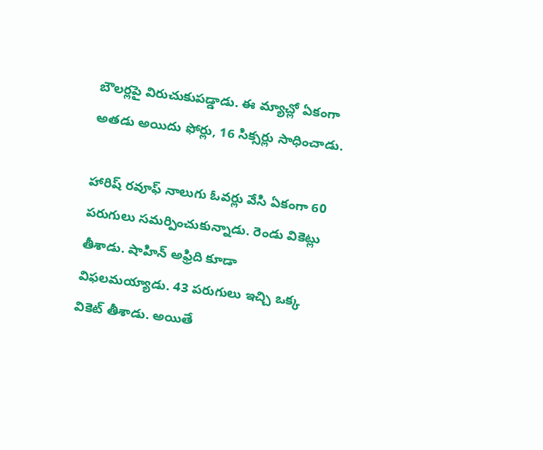బౌలర్లపై విరుచుకుపడ్డాడు. ఈ మ్యాచ్లో ఏకంగా అతడు అయిదు ఫోర్లు, 16 సిక్సర్లు సాధించాడు.

హారిష్ రవూఫ్ నాలుగు ఓవర్లు వేసి ఏకంగా 60 పరుగులు సమర్పించుకున్నాడు. రెండు వికెట్లు తీశాడు. షాహిన్ అఫ్రిది కూడా విఫలమయ్యాడు. 43 పరుగులు ఇచ్చి ఒక్క వికెట్ తీశాడు. అయితే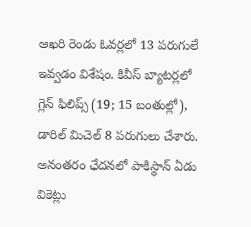ఆఖరి రెండు ఓవర్లలో 13 పరుగులే ఇవ్వడం విశేషం. కివీస్ బ్యాటర్లలో గ్లెన్ ఫిలిప్స్ (19; 15 బంతుల్లో), డారిల్ మిచెల్ 8 పరుగులు చేశారు.
అనంతరం ఛేదనలో పాకిస్థాన్ ఏడు వికెట్లు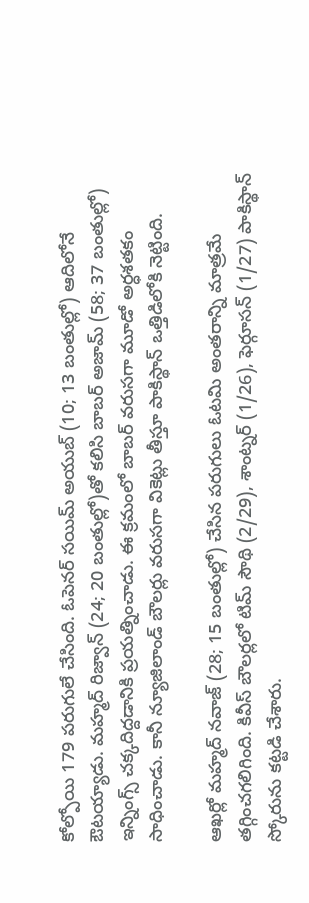కోల్పోయి 179 పరుగులే చేసింది. ఓపెనర్ సయిమ్ అయుబ్ (10; 13 బంతుల్లో) ఆదిలోనే ఔటయ్యాడు. మహ్మద్ రిజ్వాన్ (24; 20 బంతుల్లో)తో కలిసి బాబర్ అజామ్ (58; 37 బంతుల్లో) ఇన్నింగ్స్ చక్కదిద్దడానికి ప్రయత్నించాడు. ఈ క్రమంలో బాబర్ వరుసగా మూడో అర్ధశతకం సాధించాడు. కానీ న్యూజిలాండ్ బౌలర్లు వరుసగా వికెట్లు తీస్తూ పాకిస్థాన్ ఒత్తిడిలోకి నెట్టింది.

ఆఖర్లో మహ్మద్ నవాజ్ (28; 15 బంతుల్లో) చేసిన పరుగులు ఓటమి అంతరాన్ని మాత్రమే తగ్గించగలిగింది. కివీస్ బౌలర్లలో టిమ్ సౌథి (2/29), శాంట్నర్ (1/26), ఫెర్గూసన్ (1/27) పాకిస్థాన్ స్కోరును కట్టడి చేశారు.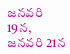జనవరి 19న, జనవరి 21న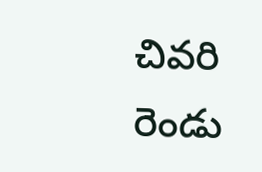చివరి రెండు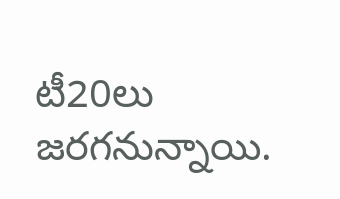టీ20లు జరగనున్నాయి.